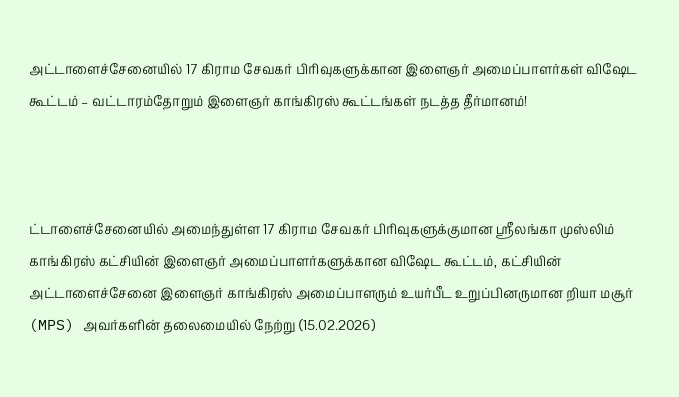அட்டாளைச்சேனையில் 17 கிராம சேவகர் பிரிவுகளுக்கான இளைஞர் அமைப்பாளர்கள் விஷேட கூட்டம் – வட்டாரம்தோறும் இளைஞர் காங்கிரஸ் கூட்டங்கள் நடத்த தீர்மானம்!



ட்டாளைச்சேனையில் அமைந்துள்ள 17 கிராம சேவகர் பிரிவுகளுக்குமான ஶ்ரீலங்கா முஸ்லிம் காங்கிரஸ் கட்சியின் இளைஞர் அமைப்பாளர்களுக்கான விஷேட கூட்டம், கட்சியின் அட்டாளைச்சேனை இளைஞர் காங்கிரஸ் அமைப்பாளரும் உயர்பீட உறுப்பினருமான றியா மசூர் (MPS) அவர்களின் தலைமையில் நேற்று (15.02.2026)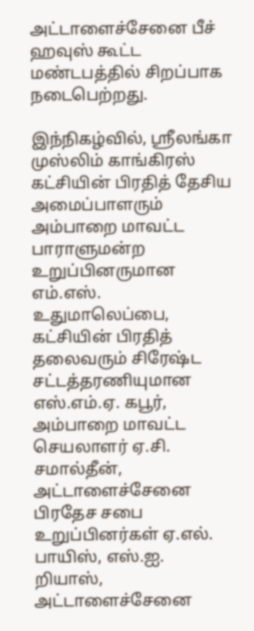அட்டாளைச்சேனை பீச் ஹவுஸ் கூட்ட மண்டபத்தில் சிறப்பாக நடைபெற்றது.

இந்நிகழ்வில், ஶ்ரீலங்கா முஸ்லிம் காங்கிரஸ் கட்சியின் பிரதித் தேசிய அமைப்பாளரும் அம்பாறை மாவட்ட பாராளுமன்ற உறுப்பினருமான எம்.எஸ். உதுமாலெப்பை, கட்சியின் பிரதித் தலைவரும் சிரேஷ்ட சட்டத்தரணியுமான எஸ்.எம்.ஏ. கபூர், அம்பாறை மாவட்ட செயலாளர் ஏ.சி. சமால்தீன், அட்டாளைச்சேனை பிரதேச சபை உறுப்பினர்கள் ஏ.எல். பாயிஸ், எஸ்.ஐ. றியாஸ், அட்டாளைச்சேனை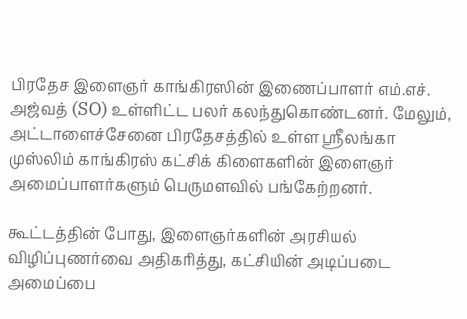பிரதேச இளைஞர் காங்கிரஸின் இணைப்பாளர் எம்.எச். அஜ்வத் (SO) உள்ளிட்ட பலர் கலந்துகொண்டனர். மேலும், அட்டாளைச்சேனை பிரதேசத்தில் உள்ள ஶ்ரீலங்கா முஸ்லிம் காங்கிரஸ் கட்சிக் கிளைகளின் இளைஞர் அமைப்பாளர்களும் பெருமளவில் பங்கேற்றனர்.

கூட்டத்தின் போது, இளைஞர்களின் அரசியல் விழிப்புணர்வை அதிகரித்து, கட்சியின் அடிப்படை அமைப்பை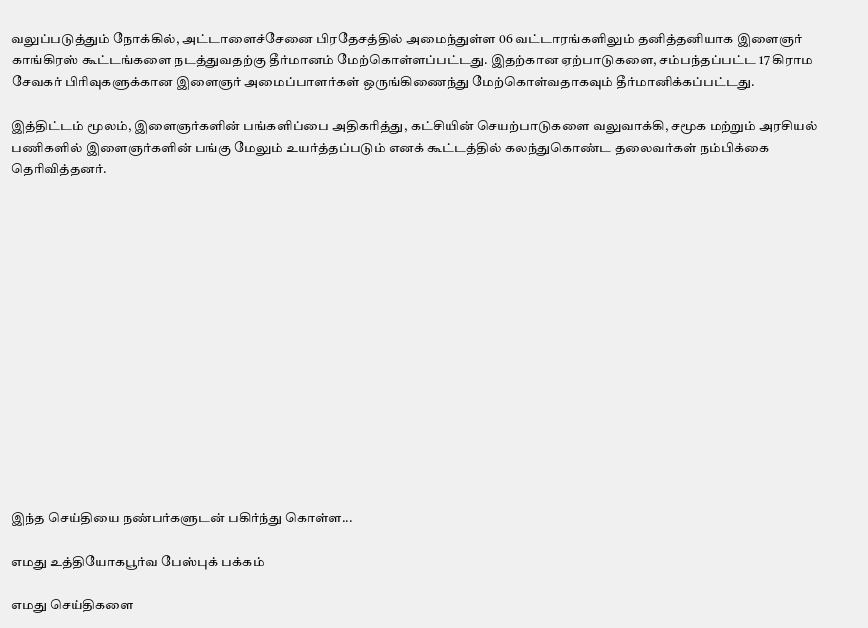வலுப்படுத்தும் நோக்கில், அட்டாளைச்சேனை பிரதேசத்தில் அமைந்துள்ள 06 வட்டாரங்களிலும் தனித்தனியாக இளைஞர் காங்கிரஸ் கூட்டங்களை நடத்துவதற்கு தீர்மானம் மேற்கொள்ளப்பட்டது. இதற்கான ஏற்பாடுகளை, சம்பந்தப்பட்ட 17 கிராம சேவகர் பிரிவுகளுக்கான இளைஞர் அமைப்பாளர்கள் ஒருங்கிணைந்து மேற்கொள்வதாகவும் தீர்மானிக்கப்பட்டது.

இத்திட்டம் மூலம், இளைஞர்களின் பங்களிப்பை அதிகரித்து, கட்சியின் செயற்பாடுகளை வலுவாக்கி, சமூக மற்றும் அரசியல் பணிகளில் இளைஞர்களின் பங்கு மேலும் உயர்த்தப்படும் எனக் கூட்டத்தில் கலந்துகொண்ட தலைவர்கள் நம்பிக்கை தெரிவித்தனர்.















இந்த செய்தியை நண்பர்களுடன் பகிர்ந்து கொள்ள...

எமது உத்தியோகபூர்வ பேஸ்புக் பக்கம்

எமது செய்திகளை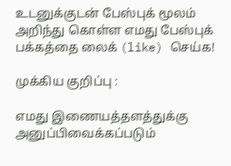உடனுக்குடன் பேஸ்புக் மூலம் அறிந்து கொள்ள எமது பேஸ்புக் பக்கத்தை லைக் (like) செய்க!

முக்கிய குறிப்பு :

எமது இணையத்தளத்துக்கு அனுப்பிவைக்கப்படும்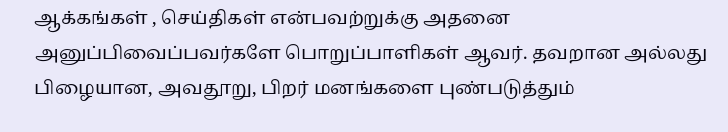ஆக்கங்கள் , செய்திகள் என்பவற்றுக்கு அதனை அனுப்பிவைப்பவர்களே பொறுப்பாளிகள் ஆவர். தவறான அல்லது பிழையான, அவதூறு, பிறர் மனங்களை புண்படுத்தும்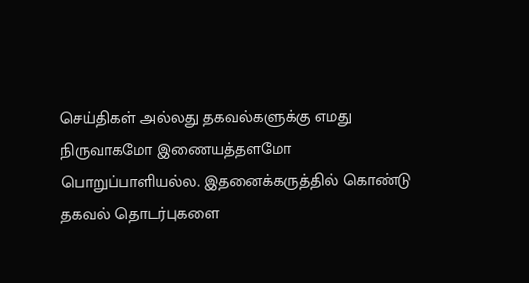செய்திகள் அல்லது தகவல்களுக்கு எமது நிருவாகமோ இணையத்தளமோ பொறுப்பாளியல்ல. இதனைக்கருத்தில் கொண்டு தகவல் தொடர்புகளை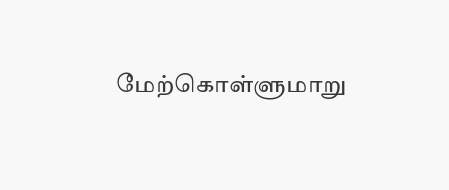மேற்கொள்ளுமாறு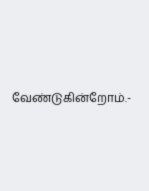வேண்டுகின்றோம்.-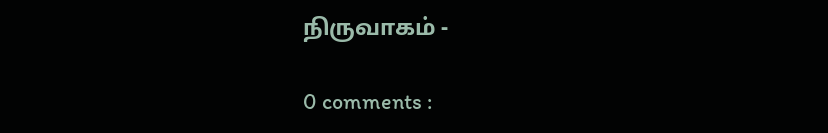நிருவாகம் -

0 comments :